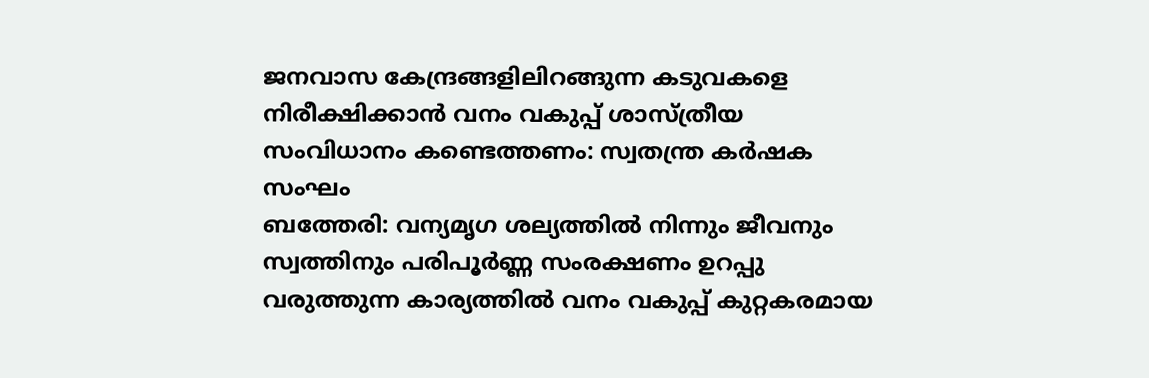ജനവാസ കേന്ദ്രങ്ങളിലിറങ്ങുന്ന കടുവകളെ നിരീക്ഷിക്കാൻ വനം വകുപ്പ് ശാസ്ത്രീയ സംവിധാനം കണ്ടെത്തണം: സ്വതന്ത്ര കർഷക സംഘം
ബത്തേരി: വന്യമൃഗ ശല്യത്തിൽ നിന്നും ജീവനും സ്വത്തിനും പരിപൂർണ്ണ സംരക്ഷണം ഉറപ്പു വരുത്തുന്ന കാര്യത്തിൽ വനം വകുപ്പ് കുറ്റകരമായ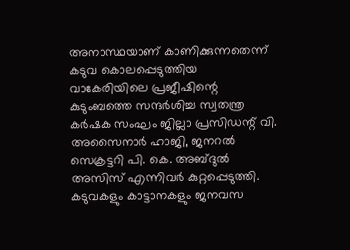അനാസ്ഥയാണ് കാണിക്കുന്നതെന്ന് കടുവ കൊലപ്പെടുത്തിയ വാകേരിയിലെ പ്രജീഷിന്റെ കുടുംബത്തെ സന്ദർശിച്ച സ്വതന്ത്ര കർഷക സംഘം ജില്ലാ പ്രസിഡന്റ് വി. അസൈനാർ ഹാജി, ജനറൽ സെക്രട്ടറി പി. കെ. അബ്ദുൽ അസിസ് എന്നിവർ കുറ്റപ്പെടുത്തി. കടുവകളും കാട്ടാനകളും ജനവസ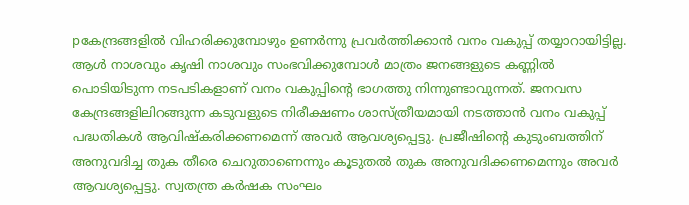pകേന്ദ്രങ്ങളിൽ വിഹരിക്കുമ്പോഴും ഉണർന്നു പ്രവർത്തിക്കാൻ വനം വകുപ്പ് തയ്യാറായിട്ടില്ല. ആൾ നാശവും കൃഷി നാശവും സംഭവിക്കുമ്പോൾ മാത്രം ജനങ്ങളുടെ കണ്ണിൽ പൊടിയിടുന്ന നടപടികളാണ് വനം വകുപ്പിന്റെ ഭാഗത്തു നിന്നുണ്ടാവുന്നത്. ജനവസ കേന്ദ്രങ്ങളിലിറങ്ങുന്ന കടുവളുടെ നിരീക്ഷണം ശാസ്ത്രീയമായി നടത്താൻ വനം വകുപ്പ് പദ്ധതികൾ ആവിഷ്കരിക്കണമെന്ന് അവർ ആവശ്യപ്പെട്ടു. പ്രജീഷിന്റെ കുടുംബത്തിന് അനുവദിച്ച തുക തീരെ ചെറുതാണെന്നും കൂടുതൽ തുക അനുവദിക്കണമെന്നും അവർ ആവശ്യപ്പെട്ടു. സ്വതന്ത്ര കർഷക സംഘം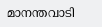മാനന്തവാടി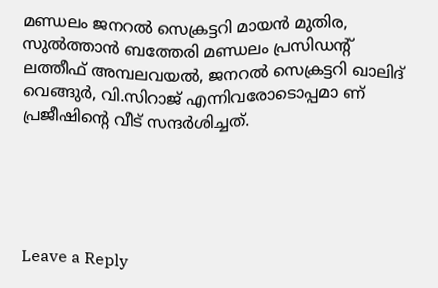മണ്ഡലം ജനറൽ സെക്രട്ടറി മായൻ മുതിര, സുൽത്താൻ ബത്തേരി മണ്ഡലം പ്രസിഡന്റ് ലത്തീഫ് അമ്പലവയൽ, ജനറൽ സെക്രട്ടറി ഖാലിദ് വെങ്ങുർ, വി.സിറാജ് എന്നിവരോടൊപ്പമാ ണ് പ്രജീഷിന്റെ വീട് സന്ദർശിച്ചത്.





Leave a Reply